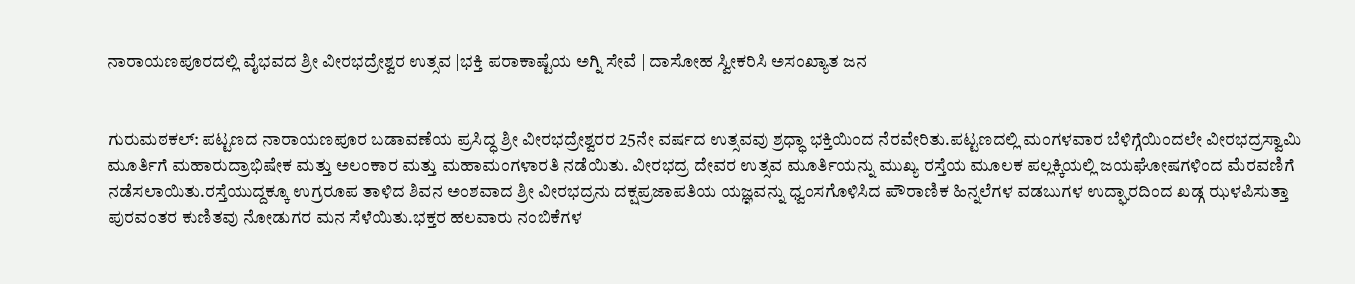ನಾರಾಯಣಪೂರದಲ್ಲಿ ವೈಭವದ ಶ್ರೀ ವೀರಭದ್ರೇಶ್ವರ ಉತ್ಸವ |ಭಕ್ತಿ ಪರಾಕಾಷ್ಟೆಯ ಅಗ್ನಿ ಸೇವೆ | ದಾಸೋಹ ಸ್ವೀಕರಿಸಿ ಅಸಂಖ್ಯಾತ ಜನ


ಗುರುಮಠಕಲ್: ಪಟ್ಟಣದ ನಾರಾಯಣಪೂರ ಬಡಾವಣೆಯ ಪ್ರಸಿದ್ಧ ಶ್ರೀ ವೀರಭದ್ರೇಶ್ವರರ 25ನೇ ವರ್ಷದ ಉತ್ಸವವು ಶ್ರಧ್ಧಾ ಭಕ್ತಿಯಿಂದ ನೆರವೇರಿತು.ಪಟ್ಟಣದಲ್ಲಿ ಮಂಗಳವಾರ ಬೆಳಿಗ್ಗೆಯಿಂದಲೇ ವೀರಭದ್ರಸ್ವಾಮಿ ಮೂರ್ತಿಗೆ ಮಹಾರುದ್ರಾಭಿಷೇಕ ಮತ್ತು ಅಲಂಕಾರ ಮತ್ತು ಮಹಾಮಂಗಳಾರತಿ ನಡೆಯಿತು. ವೀರಭದ್ರ ದೇವರ ಉತ್ಸವ ಮೂರ್ತಿಯನ್ನು ಮುಖ್ಯ ರಸ್ತೆಯ ಮೂಲಕ ಪಲ್ಲಕ್ಕಿಯಲ್ಲಿ ಜಯಘೋಷಗಳಿಂದ ಮೆರವಣಿಗೆ ನಡೆಸಲಾಯಿತು.ರಸ್ತೆಯುದ್ದಕ್ಕೂ ಉಗ್ರರೂಪ ತಾಳಿದ ಶಿವನ ಅಂಶವಾದ ಶ್ರೀ ವೀರಭದ್ರನು ದಕ್ಷಪ್ರಜಾಪತಿಯ ಯಜ್ಞವನ್ನು ಧ್ವಂಸಗೊಳಿಸಿದ ಪೌರಾಣಿಕ ಹಿನ್ನಲೆಗಳ ವಡಬುಗಳ ಉದ್ಘಾರದಿಂದ ಖಡ್ಗ ಝಳಪಿಸುತ್ತಾ ಪುರವಂತರ ಕುಣಿತವು ನೋಡುಗರ ಮನ ಸೆಳೆಯಿತು.ಭಕ್ತರ ಹಲವಾರು ನಂಬಿಕೆಗಳ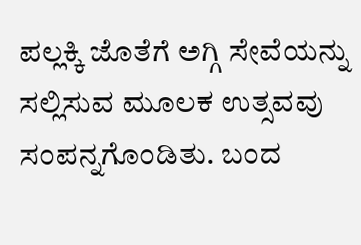ಪಲ್ಲಕ್ಕಿ ಜೊತೆಗೆ ಅಗ್ಗಿ ಸೇವೆಯನ್ನು ಸಲ್ಲಿಸುವ ಮೂಲಕ ಉತ್ಸವವು ಸಂಪನ್ನಗೊಂಡಿತು. ಬಂದ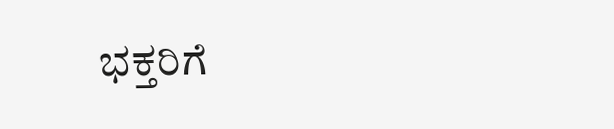ಭಕ್ತರಿಗೆ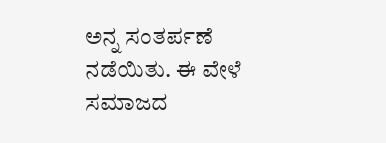ಅನ್ನ ಸಂತರ್ಪಣೆ ನಡೆಯಿತು. ಈ ವೇಳೆ ಸಮಾಜದ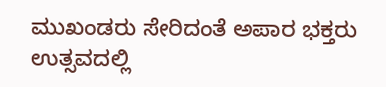ಮುಖಂಡರು ಸೇರಿದಂತೆ ಅಪಾರ ಭಕ್ತರು ಉತ್ಸವದಲ್ಲಿ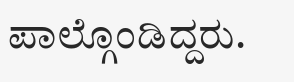ಪಾಲ್ಗೊಂಡಿದ್ದರು.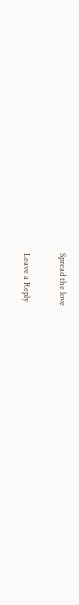Spread the love

Leave a Reply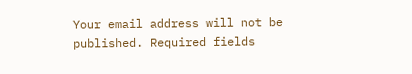Your email address will not be published. Required fields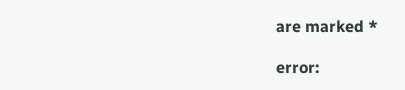are marked *

error: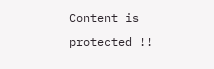Content is protected !!